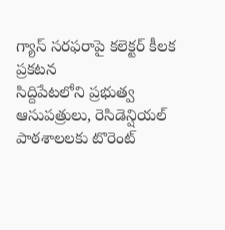గ్యాస్ సరఫరాపై కలెక్టర్ కీలక ప్రకటన
సిద్దిపేటలోని ప్రభుత్వ ఆసుపత్రులు, రెసిడెన్షియల్ పాఠశాలలకు టొరెంట్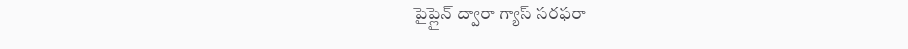పైప్లైన్ ద్వారా గ్యాస్ సరఫరా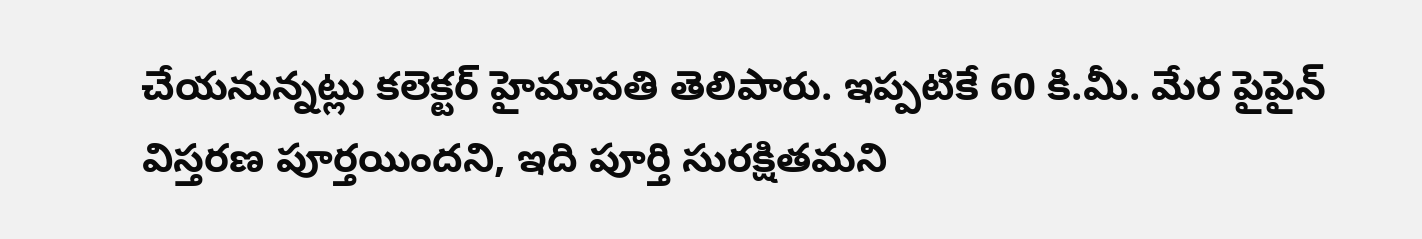చేయనున్నట్లు కలెక్టర్ హైమావతి తెలిపారు. ఇప్పటికే 60 కి.మీ. మేర పైపైన్ విస్తరణ పూర్తయిందని, ఇది పూర్తి సురక్షితమని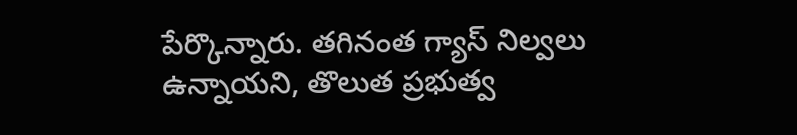పేర్కొన్నారు. తగినంత గ్యాస్ నిల్వలు ఉన్నాయని, తొలుత ప్రభుత్వ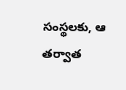సంస్థలకు, ఆ తర్వాత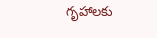గృహాలకు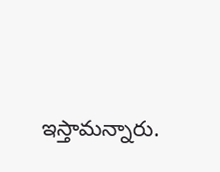ఇస్తామన్నారు.